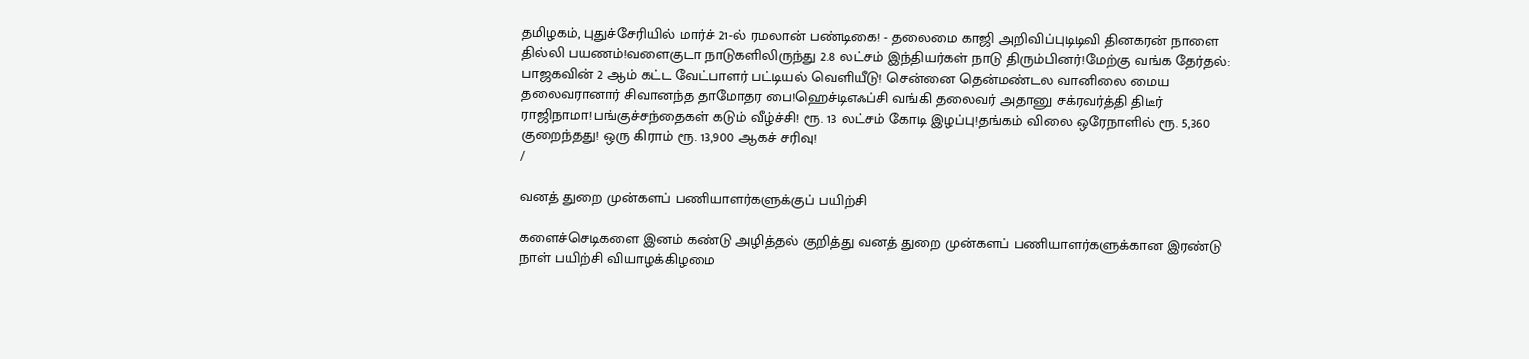தமிழகம், புதுச்சேரியில் மார்ச் 21-ல் ரமலான் பண்டிகை! - தலைமை காஜி அறிவிப்புடிடிவி தினகரன் நாளை தில்லி பயணம்!வளைகுடா நாடுகளிலிருந்து 2.8 லட்சம் இந்தியர்கள் நாடு திரும்பினர்!மேற்கு வங்க தேர்தல்: பாஜகவின் 2 ஆம் கட்ட வேட்பாளர் பட்டியல் வெளியீடு! சென்னை தென்மண்டல வானிலை மைய தலைவரானார் சிவானந்த தாமோதர பை!ஹெச்டிஎஃப்சி வங்கி தலைவர் அதானு சக்ரவர்த்தி திடீர் ராஜிநாமா!பங்குச்சந்தைகள் கடும் வீழ்ச்சி! ரூ. 13 லட்சம் கோடி இழப்பு!தங்கம் விலை ஒரேநாளில் ரூ. 5,360 குறைந்தது! ஒரு கிராம் ரூ. 13,900 ஆகச் சரிவு!
/

வனத் துறை முன்களப் பணியாளர்களுக்குப் பயிற்சி

களைச்செடிகளை இனம் கண்டு அழித்தல் குறித்து வனத் துறை முன்களப் பணியாளர்களுக்கான இரண்டு நாள் பயிற்சி வியாழக்கிழமை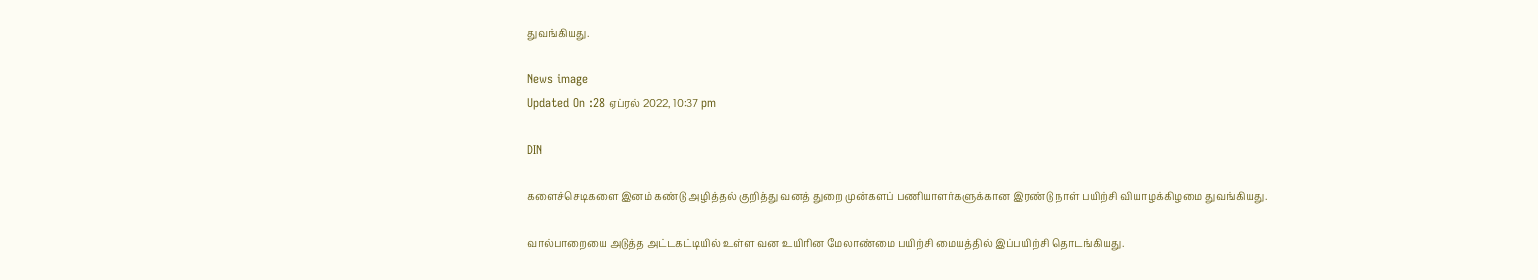துவங்கியது.

News image
Updated On :28 ஏப்ரல் 2022, 10:37 pm

DIN

களைச்செடிகளை இனம் கண்டு அழித்தல் குறித்து வனத் துறை முன்களப் பணியாளர்களுக்கான இரண்டு நாள் பயிற்சி வியாழக்கிழமை துவங்கியது.

வால்பாறையை அடுத்த அட்டகட்டியில் உள்ள வன உயிரின மேலாண்மை பயிற்சி மையத்தில் இப்பயிற்சி தொடங்கியது.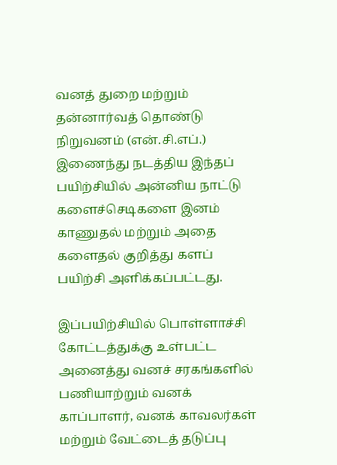வனத் துறை மற்றும் தன்னார்வத் தொண்டு நிறுவனம் (என்.சி.எப்.) இணைந்து நடத்திய இந்தப் பயிற்சியில் அன்னிய நாட்டு களைச்செடிகளை இனம் காணுதல் மற்றும் அதை களைதல் குறித்து களப் பயிற்சி அளிக்கப்பட்டது.

இப்பயிற்சியில் பொள்ளாச்சி கோட்டத்துக்கு உள்பட்ட அனைத்து வனச் சரகங்களில் பணியாற்றும் வனக் காப்பாளர், வனக் காவலர்கள் மற்றும் வேட்டைத் தடுப்பு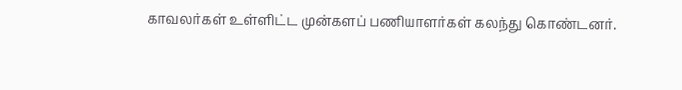காவலர்கள் உள்ளிட்ட முன்களப் பணியாளர்கள் கலந்து கொண்டனர்.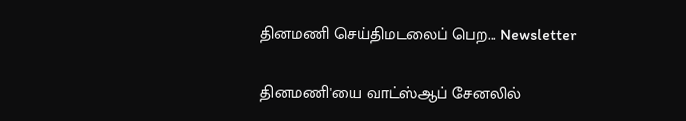தினமணி செய்திமடலைப் பெற... Newsletter

தினமணி'யை வாட்ஸ்ஆப் சேனலில்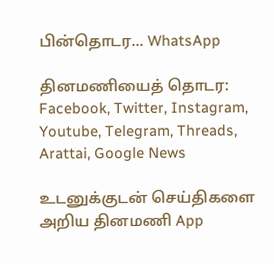பின்தொடர... WhatsApp

தினமணியைத் தொடர: Facebook, Twitter, Instagram, Youtube, Telegram, Threads, Arattai, Google News

உடனுக்குடன் செய்திகளை அறிய தினமணி App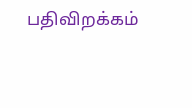பதிவிறக்கம்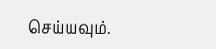செய்யவும்.